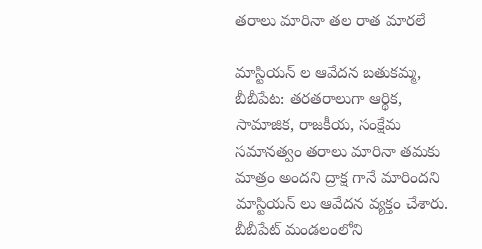తరాలు మారినా తల రాత మారలే

మాస్టియన్ ల ఆవేదన బతుకమ్మ, బీబీపేట: తరతరాలుగా ఆర్థిక, సామాజిక, రాజకీయ, సంక్షేమ సమానత్వం తరాలు మారినా తమకు మాత్రం అందని ద్రాక్ష గానే మారిందని మాస్టియన్ లు ఆవేదన వ్యక్తం చేశారు. బీబీపేట్ మండలంలోని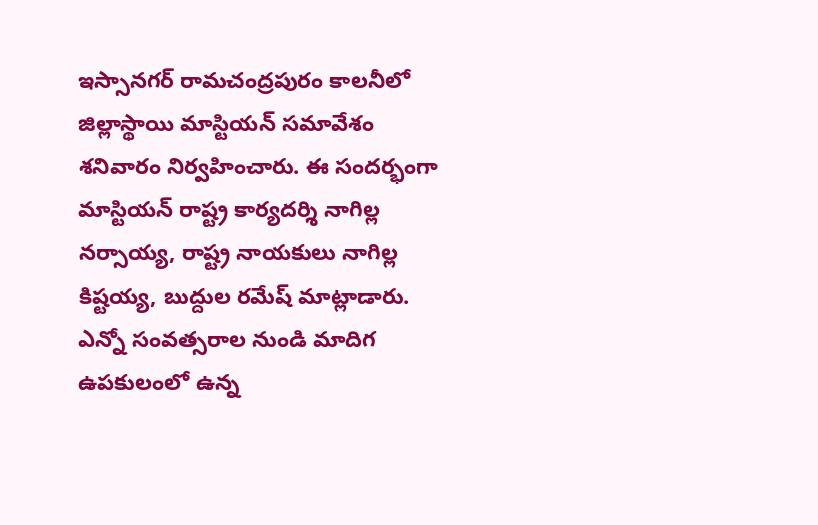ఇస్సానగర్ రామచంద్రపురం కాలనీలో జిల్లాస్థాయి మాస్టియన్ సమావేశం శనివారం నిర్వహించారు. ఈ సందర్భంగా మాస్టియన్ రాష్ట్ర కార్యదర్శి నాగిల్ల నర్సాయ్య, రాష్ట్ర నాయకులు నాగిల్ల కిష్టయ్య, బుద్దుల రమేష్ మాట్లాడారు. ఎన్నో సంవత్సరాల నుండి మాదిగ ఉపకులంలో ఉన్న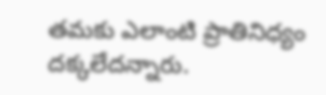తమకు ఎలాంటి ప్రాతినిధ్యం దక్కలేదన్నారు.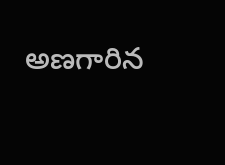అణగారిన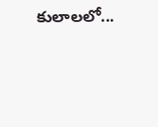కులాలలో...